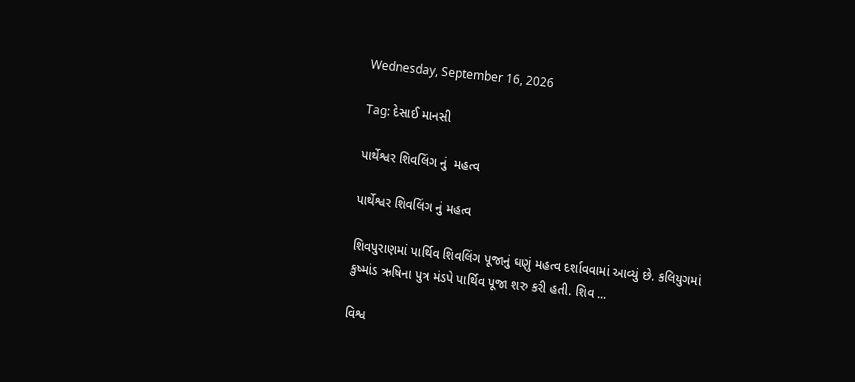Wednesday, September 16, 2026

Tag: દેસાઈ માનસી

પાર્થેશ્વર શિવલિંગ નું  મહત્વ

પાર્થેશ્વર શિવલિંગ નું મહત્વ

શિવપુરાણમાં પાર્થિવ શિવલિંગ પૂજાનું ઘણું મહત્વ દર્શાવવામાં આવ્યું છે. કલિયુગમાં કુષ્માંડ ઋષિના પુત્ર મંડપે પાર્થિવ પૂજા શરુ કરી હતી. શિવ ...

વિશ્વ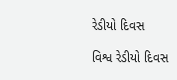રેડીયો દિવસ

વિશ્વ રેડીયો દિવસ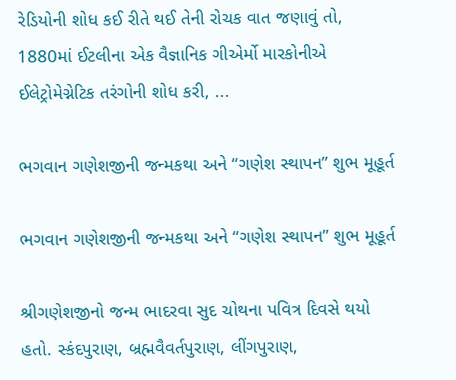રેડિયોની શોધ કઈ રીતે થઈ તેની રોચક વાત જણાવું તો, 1880માં ઈટલીના એક વૈજ્ઞાનિક ગીએર્મો મારકોનીએ ઈલેટ્રોમેગ્નેટિક તરંગોની શોધ કરી, ...

ભગવાન ગણેશજીની જન્મકથા અને “ગણેશ સ્થાપન” શુભ મૂહૂર્ત

ભગવાન ગણેશજીની જન્મકથા અને “ગણેશ સ્થાપન” શુભ મૂહૂર્ત

શ્રીગણેશજીનો જન્મ ભાદરવા સુદ ચોથના પવિત્ર દિવસે થયો હતો. સ્કંદપુરાણ, બ્રહ્મવૈવર્તપુરાણ, લીંગપુરાણ,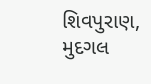શિવપુરાણ, મુદગલ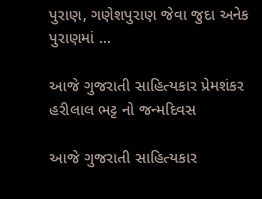પુરાણ, ગણેશપુરાણ જેવા જુદા અનેક પુરાણમાં ...

આજે ગુજરાતી સાહિત્યકાર પ્રેમશંકર હરીલાલ ભટ્ટ નો જન્મદિવસ

આજે ગુજરાતી સાહિત્યકાર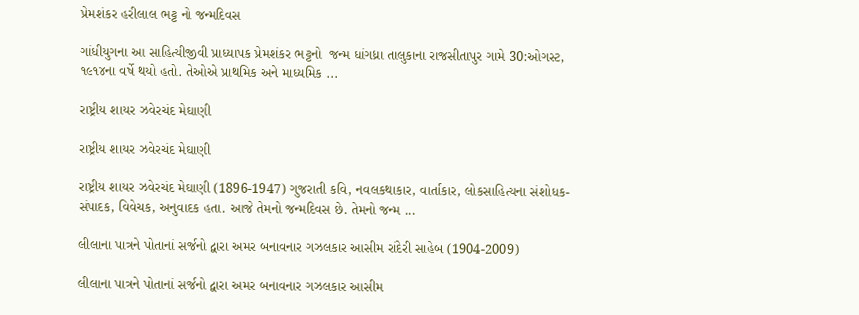પ્રેમશંકર હરીલાલ ભટ્ટ નો જન્મદિવસ

ગાંધીયુગના આ સાહિત્યીજીવી પ્રાધ્યાપક પ્રેમશંકર ભટ્ટનો  જન્મ ધાંગધ્રા તાલુકાના રાજસીતાપુર ગામે 30:ઓગસ્ટ, ૧૯૧૪ના વર્ષે થયો હતો. તેઓએ પ્રાથમિક અને માધ્યમિક ...

રાષ્ટ્રીય શાયર ઝવેરચંદ મેઘાણી

રાષ્ટ્રીય શાયર ઝવેરચંદ મેઘાણી

રાષ્ટ્રીય શાયર ઝવેરચંદ મેઘાણી (1896-1947) ગુજરાતી કવિ, નવલકથાકાર, વાર્તાકાર, લોકસાહિત્યના સંશોધક-સંપાદક, વિવેચક, અનુવાદક હતા. આજે તેમનો જન્મદિવસ છે. તેમનો જન્મ ...

લીલાના પાત્રને પોતાનાં સર્જનો દ્વારા અમર બનાવનાર ગઝલકાર આસીમ રાંદેરી સાહેબ (1904-2009)

લીલાના પાત્રને પોતાનાં સર્જનો દ્વારા અમર બનાવનાર ગઝલકાર આસીમ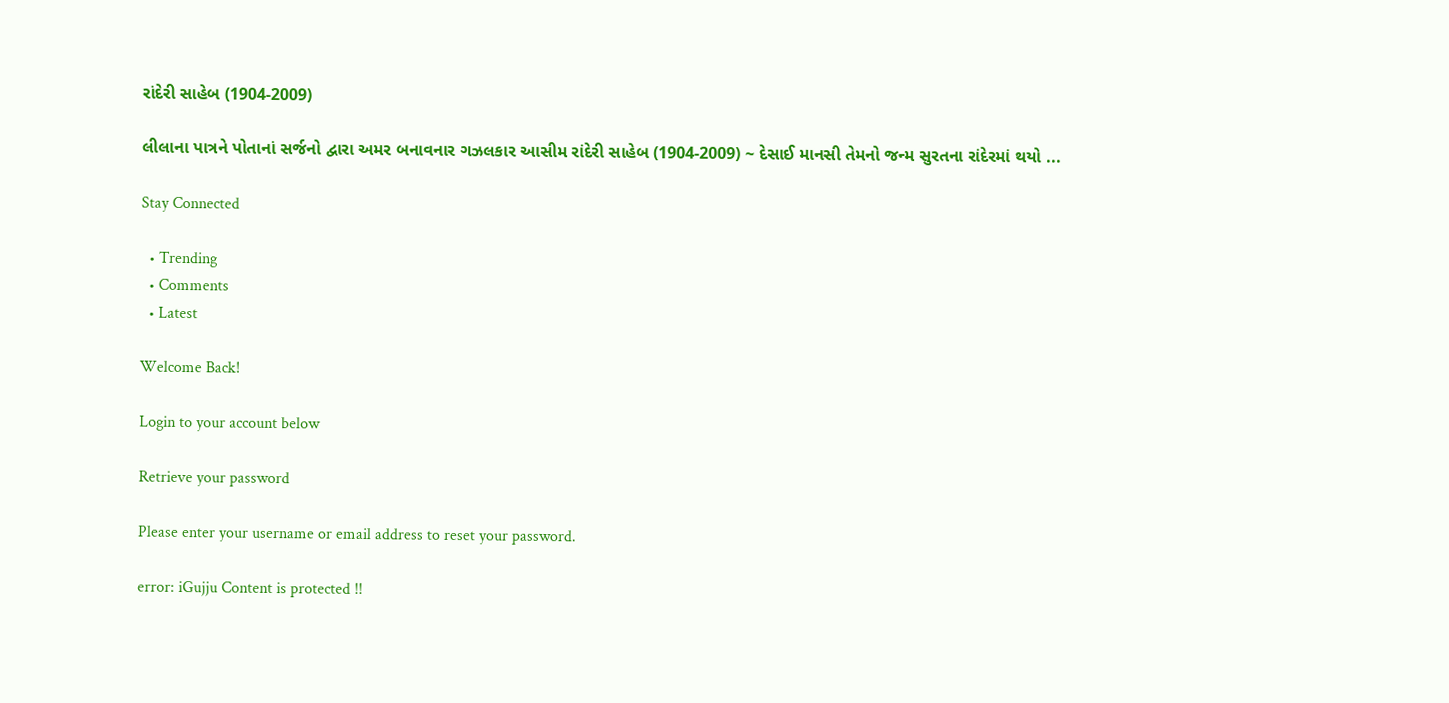રાંદેરી સાહેબ (1904-2009)

લીલાના પાત્રને પોતાનાં સર્જનો દ્વારા અમર બનાવનાર ગઝલકાર આસીમ રાંદેરી સાહેબ (1904-2009) ~ દેસાઈ માનસી તેમનો જન્મ સુરતના રાંદેરમાં થયો ...

Stay Connected

  • Trending
  • Comments
  • Latest

Welcome Back!

Login to your account below

Retrieve your password

Please enter your username or email address to reset your password.

error: iGujju Content is protected !!